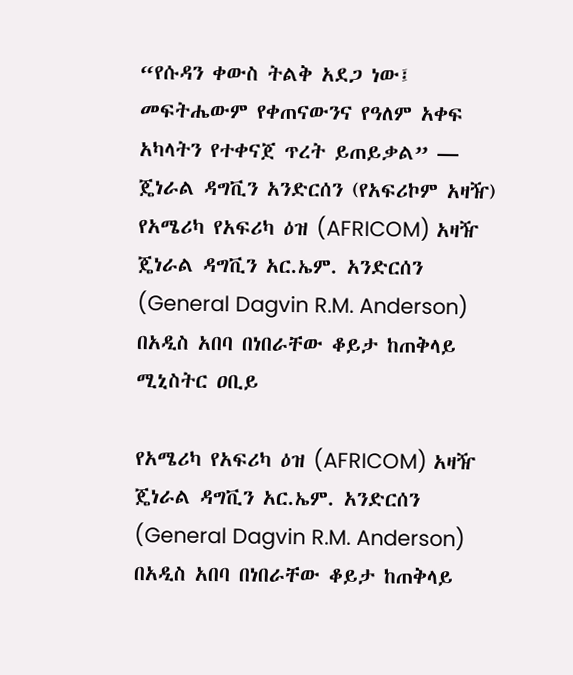“የሱዳን ቀውስ ትልቅ አደጋ ነው፤ መፍትሔውም የቀጠናውንና የዓለም አቀፍ አካላትን የተቀናጀ ጥረት ይጠይቃል” — ጄነራል ዳግቪን አንድርሰን (የአፍሪኮም አዛዥ)
የአሜሪካ የአፍሪካ ዕዝ (AFRICOM) አዛዥ ጄነራል ዳግቪን አር.ኤም. አንድርሰን (General Dagvin R.M. Anderson) በአዲስ አበባ በነበራቸው ቆይታ ከጠቅላይ ሚኒስትር ዐቢይ

የአሜሪካ የአፍሪካ ዕዝ (AFRICOM) አዛዥ ጄነራል ዳግቪን አር.ኤም. አንድርሰን (General Dagvin R.M. Anderson) በአዲስ አበባ በነበራቸው ቆይታ ከጠቅላይ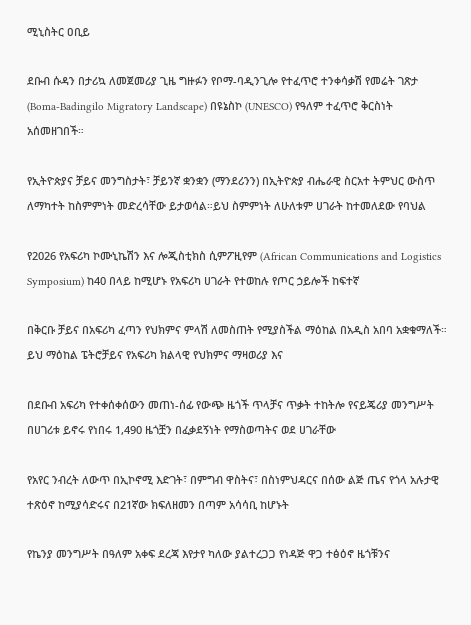ሚኒስትር ዐቢይ

ደቡብ ሱዳን በታሪኳ ለመጀመሪያ ጊዜ ግዙፉን የቦማ-ባዲንጊሎ የተፈጥሮ ተንቀሳቃሽ የመሬት ገጽታ (Boma-Badingilo Migratory Landscape) በዩኔስኮ (UNESCO) የዓለም ተፈጥሮ ቅርስነት አሰመዘገበች።

የኢትዮጵያና ቻይና መንግስታት፣ ቻይንኛ ቋንቋን (ማንደሪንን) በኢትዮጵያ ብሔራዊ ስርአተ ትምህር ውስጥ ለማካተት ከስምምነት መድረሳቸው ይታወሳል።ይህ ስምምነት ለሁለቱም ሀገራት ከተመለደው የባህል

የ2026 የአፍሪካ ኮሙኒኬሽን እና ሎጂስቲክስ ሲምፖዚየም (African Communications and Logistics Symposium) ከ40 በላይ ከሚሆኑ የአፍሪካ ሀገራት የተወከሉ የጦር ኃይሎች ከፍተኛ

በቅርቡ ቻይና በአፍሪካ ፈጣን የህክምና ምላሽ ለመስጠት የሚያስችል ማዕከል በአዲስ አበባ አቋቁማለች። ይህ ማዕከል ፔትሮቻይና የአፍሪካ ክልላዊ የህክምና ማዛወሪያ እና

በደቡብ አፍሪካ የተቀሰቀሰውን መጠነ-ሰፊ የውጭ ዜጎች ጥላቻና ጥቃት ተከትሎ የናይጄሪያ መንግሥት በሀገሪቱ ይኖሩ የነበሩ 1,490 ዜጎቿን በፈቃደኝነት የማስወጣትና ወደ ሀገራቸው

የአየር ንብረት ለውጥ በኢኮኖሚ እድገት፣ በምግብ ዋስትና፣ በስነምህዳርና በሰው ልጅ ጤና የጎላ አሉታዊ ተጽዕኖ ከሚያሳድሩና በ21ኛው ክፍለዘመን በጣም አሳሳቢ ከሆኑት

የኬንያ መንግሥት በዓለም አቀፍ ደረጃ እየታየ ካለው ያልተረጋጋ የነዳጅ ዋጋ ተፅዕኖ ዜጎቹንና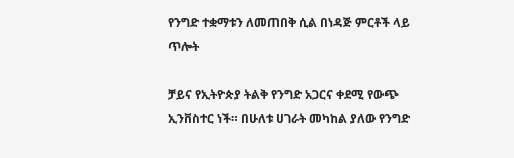የንግድ ተቋማቱን ለመጠበቅ ሲል በነዳጅ ምርቶች ላይ ጥሎት

ቻይና የኢትዮጵያ ትልቅ የንግድ አጋርና ቀደሚ የውጭ ኢንቨስተር ነች። በሁለቱ ሀገራት መካከል ያለው የንግድ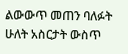ልውውጥ መጠን ባለፉት ሁለት አስርታት ውስጥ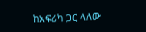ከአፍሪካ ጋር ላለው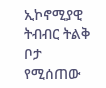ኢኮኖሚያዊ ትብብር ትልቅ ቦታ የሚሰጠው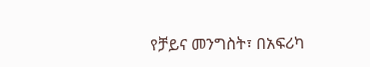የቻይና መንግስት፣ በአፍሪካ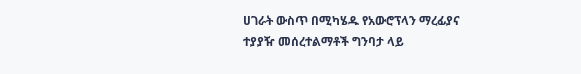ሀገራት ውስጥ በሚካሄዱ የአውሮፕላን ማረፊያና ተያያዥ መሰረተልማቶች ግንባታ ላይ